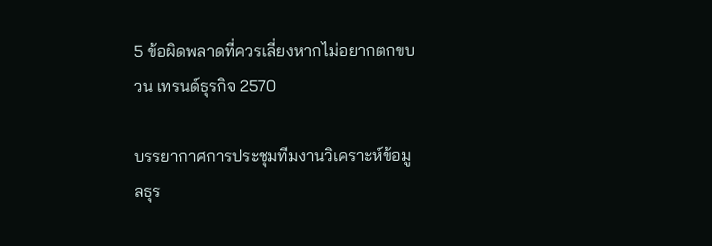5 ข้อผิดพลาดที่ควรเลี่ยงหากไม่อยากตกขบวน เทรนด์ธุรกิจ 2570

บรรยากาศการประชุมทีมงานวิเคราะห์ข้อมูลธุร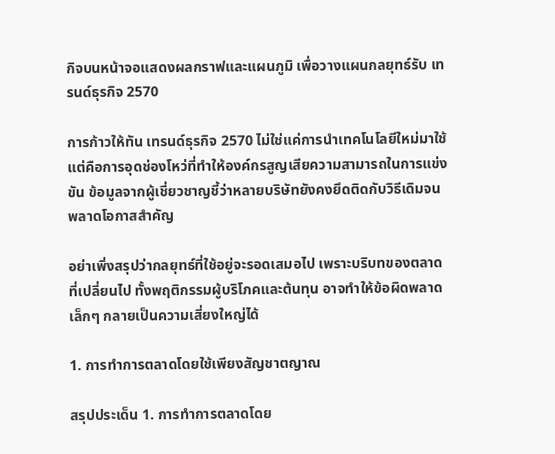กิจบนหน้าจอแสดงผลกราฟและแผนภูมิ เพื่อวางแผนกลยุทธ์รับ เทรนด์ธุรกิจ 2570

การก้าวให้ทัน เทรนด์ธุรกิจ 2570 ไม่ใช่แค่การนำเทคโนโลยีใหม่มาใช้ แต่คือการอุดช่องโหว่ที่ทำให้องค์กรสูญเสียความสามารถในการแข่งขัน ข้อมูลจากผู้เชี่ยวชาญชี้ว่าหลายบริษัทยังคงยึดติดกับวิธีเดิมจนพลาดโอกาสสำคัญ

อย่าเพิ่งสรุปว่ากลยุทธ์ที่ใช้อยู่จะรอดเสมอไป เพราะบริบทของตลาดที่เปลี่ยนไป ทั้งพฤติกรรมผู้บริโภคและต้นทุน อาจทำให้ข้อผิดพลาดเล็กๆ กลายเป็นความเสี่ยงใหญ่ได้

1. การทำการตลาดโดยใช้เพียงสัญชาตญาณ

สรุปประเด็น 1. การทำการตลาดโดย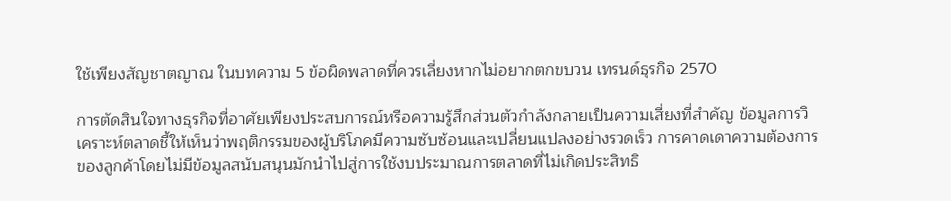ใช้เพียงสัญชาตญาณ ในบทความ 5 ข้อผิดพลาดที่ควรเลี่ยงหากไม่อยากตกขบวน เทรนด์ธุรกิจ 2570

การตัดสินใจทางธุรกิจที่อาศัยเพียงประสบการณ์หรือความรู้สึกส่วนตัวกำลังกลายเป็นความเสี่ยงที่สำคัญ ข้อมูลการวิเคราะห์ตลาดชี้ให้เห็นว่าพฤติกรรมของผู้บริโภคมีความซับซ้อนและเปลี่ยนแปลงอย่างรวดเร็ว การคาดเดาความต้องการของลูกค้าโดยไม่มีข้อมูลสนับสนุนมักนำไปสู่การใช้งบประมาณการตลาดที่ไม่เกิดประสิทธิ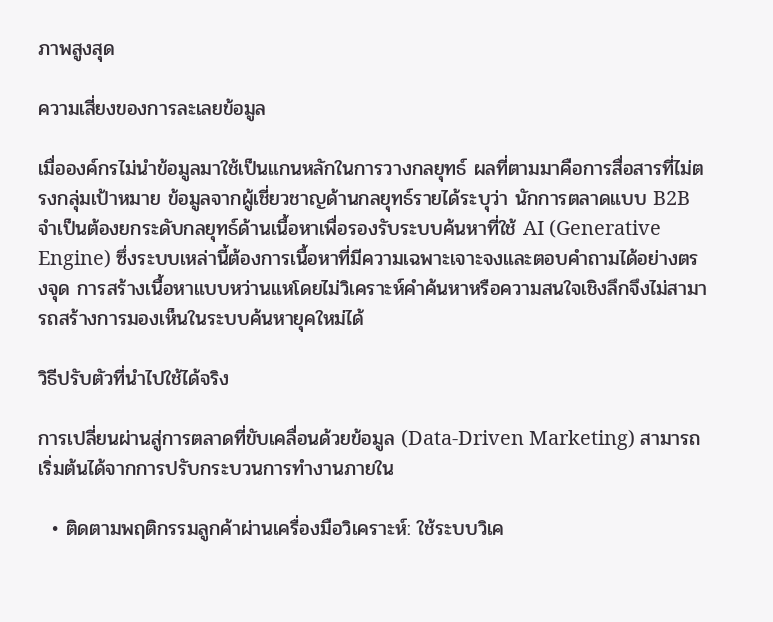ภาพสูงสุด

ความเสี่ยงของการละเลยข้อมูล

เมื่อองค์กรไม่นำข้อมูลมาใช้เป็นแกนหลักในการวางกลยุทธ์ ผลที่ตามมาคือการสื่อสารที่ไม่ตรงกลุ่มเป้าหมาย ข้อมูลจากผู้เชี่ยวชาญด้านกลยุทธ์รายได้ระบุว่า นักการตลาดแบบ B2B จำเป็นต้องยกระดับกลยุทธ์ด้านเนื้อหาเพื่อรองรับระบบค้นหาที่ใช้ AI (Generative Engine) ซึ่งระบบเหล่านี้ต้องการเนื้อหาที่มีความเฉพาะเจาะจงและตอบคำถามได้อย่างตรงจุด การสร้างเนื้อหาแบบหว่านแหโดยไม่วิเคราะห์คำค้นหาหรือความสนใจเชิงลึกจึงไม่สามารถสร้างการมองเห็นในระบบค้นหายุคใหม่ได้

วิธีปรับตัวที่นำไปใช้ได้จริง

การเปลี่ยนผ่านสู่การตลาดที่ขับเคลื่อนด้วยข้อมูล (Data-Driven Marketing) สามารถเริ่มต้นได้จากการปรับกระบวนการทำงานภายใน

  • ติดตามพฤติกรรมลูกค้าผ่านเครื่องมือวิเคราะห์: ใช้ระบบวิเค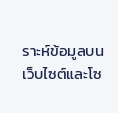ราะห์ข้อมูลบนเว็บไซต์และโซ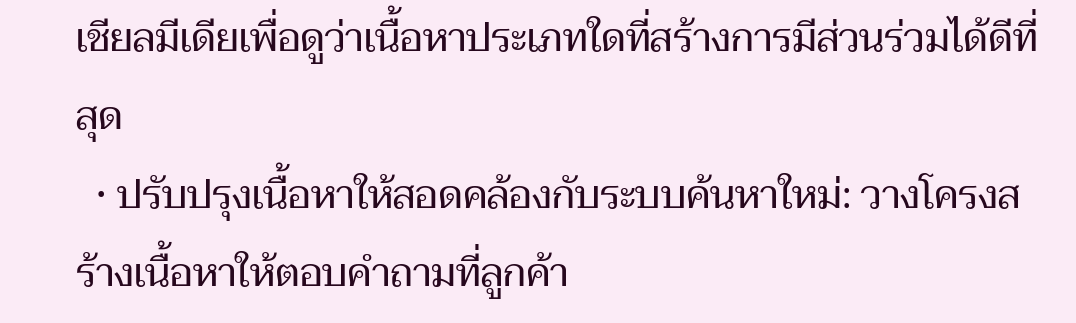เชียลมีเดียเพื่อดูว่าเนื้อหาประเภทใดที่สร้างการมีส่วนร่วมได้ดีที่สุด
  • ปรับปรุงเนื้อหาให้สอดคล้องกับระบบค้นหาใหม่: วางโครงสร้างเนื้อหาให้ตอบคำถามที่ลูกค้า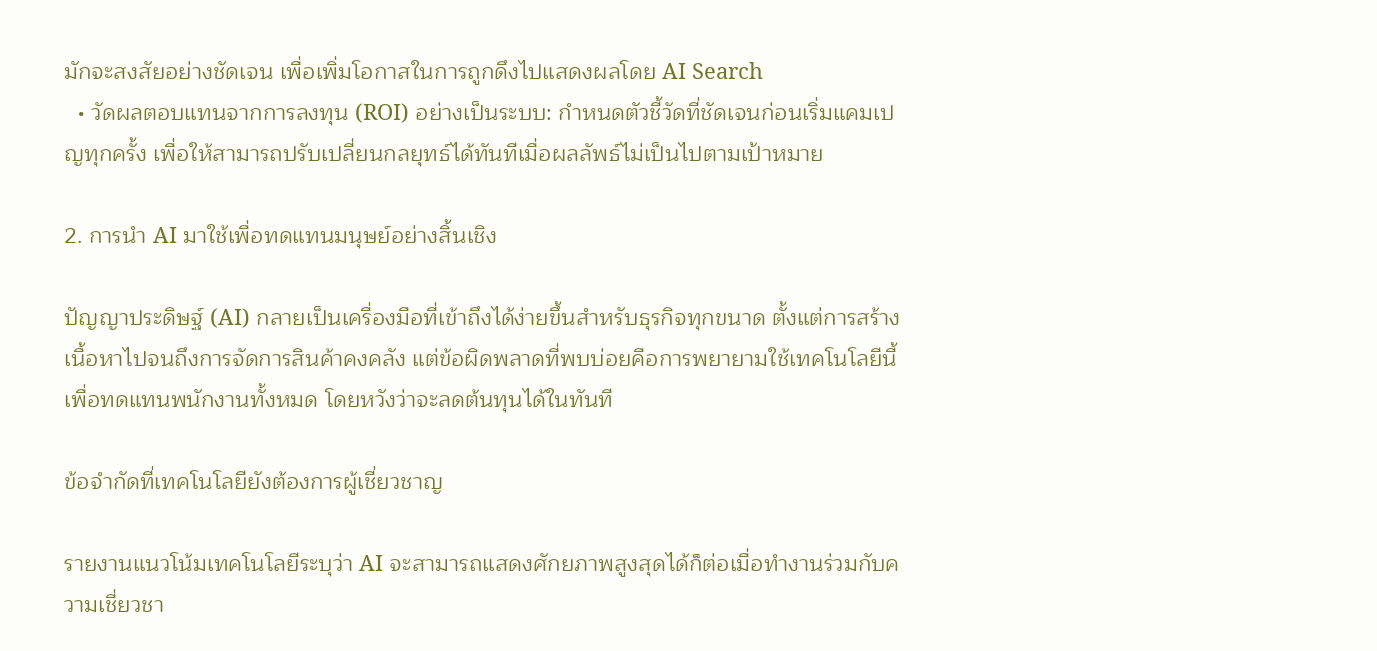มักจะสงสัยอย่างชัดเจน เพื่อเพิ่มโอกาสในการถูกดึงไปแสดงผลโดย AI Search
  • วัดผลตอบแทนจากการลงทุน (ROI) อย่างเป็นระบบ: กำหนดตัวชี้วัดที่ชัดเจนก่อนเริ่มแคมเปญทุกครั้ง เพื่อให้สามารถปรับเปลี่ยนกลยุทธ์ได้ทันทีเมื่อผลลัพธ์ไม่เป็นไปตามเป้าหมาย

2. การนำ AI มาใช้เพื่อทดแทนมนุษย์อย่างสิ้นเชิง

ปัญญาประดิษฐ์ (AI) กลายเป็นเครื่องมือที่เข้าถึงได้ง่ายขึ้นสำหรับธุรกิจทุกขนาด ตั้งแต่การสร้างเนื้อหาไปจนถึงการจัดการสินค้าคงคลัง แต่ข้อผิดพลาดที่พบบ่อยคือการพยายามใช้เทคโนโลยีนี้เพื่อทดแทนพนักงานทั้งหมด โดยหวังว่าจะลดต้นทุนได้ในทันที

ข้อจำกัดที่เทคโนโลยียังต้องการผู้เชี่ยวชาญ

รายงานแนวโน้มเทคโนโลยีระบุว่า AI จะสามารถแสดงศักยภาพสูงสุดได้ก็ต่อเมื่อทำงานร่วมกับความเชี่ยวชา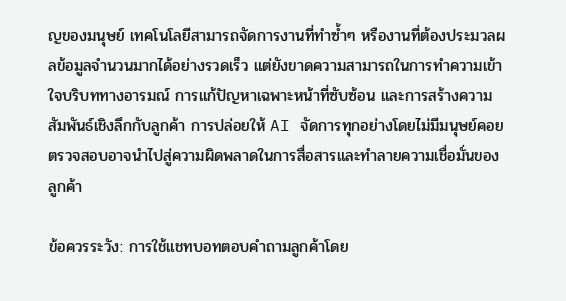ญของมนุษย์ เทคโนโลยีสามารถจัดการงานที่ทำซ้ำๆ หรืองานที่ต้องประมวลผลข้อมูลจำนวนมากได้อย่างรวดเร็ว แต่ยังขาดความสามารถในการทำความเข้าใจบริบททางอารมณ์ การแก้ปัญหาเฉพาะหน้าที่ซับซ้อน และการสร้างความสัมพันธ์เชิงลึกกับลูกค้า การปล่อยให้ AI จัดการทุกอย่างโดยไม่มีมนุษย์คอยตรวจสอบอาจนำไปสู่ความผิดพลาดในการสื่อสารและทำลายความเชื่อมั่นของลูกค้า

ข้อควรระวัง: การใช้แชทบอทตอบคำถามลูกค้าโดย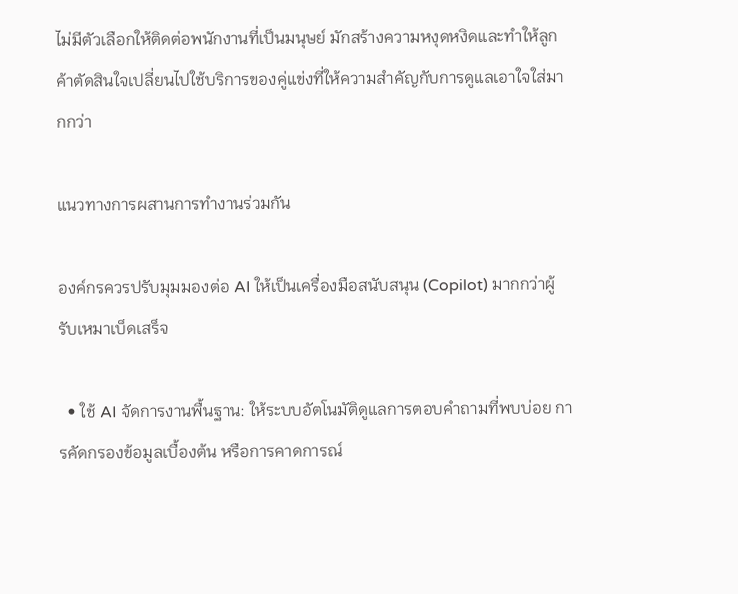ไม่มีตัวเลือกให้ติดต่อพนักงานที่เป็นมนุษย์ มักสร้างความหงุดหงิดและทำให้ลูกค้าตัดสินใจเปลี่ยนไปใช้บริการของคู่แข่งที่ให้ความสำคัญกับการดูแลเอาใจใส่มากกว่า

แนวทางการผสานการทำงานร่วมกัน

องค์กรควรปรับมุมมองต่อ AI ให้เป็นเครื่องมือสนับสนุน (Copilot) มากกว่าผู้รับเหมาเบ็ดเสร็จ

  • ใช้ AI จัดการงานพื้นฐาน: ให้ระบบอัตโนมัติดูแลการตอบคำถามที่พบบ่อย การคัดกรองข้อมูลเบื้องต้น หรือการคาดการณ์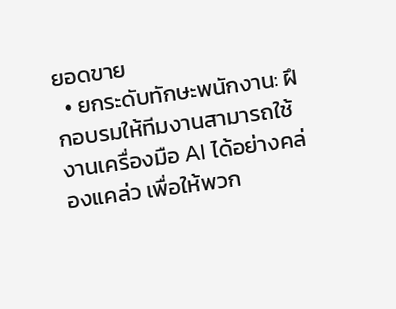ยอดขาย
  • ยกระดับทักษะพนักงาน: ฝึกอบรมให้ทีมงานสามารถใช้งานเครื่องมือ AI ได้อย่างคล่องแคล่ว เพื่อให้พวก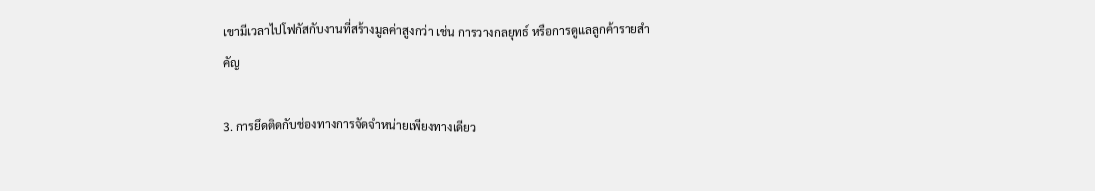เขามีเวลาไปโฟกัสกับงานที่สร้างมูลค่าสูงกว่า เช่น การวางกลยุทธ์ หรือการดูแลลูกค้ารายสำคัญ

3. การยึดติดกับช่องทางการจัดจำหน่ายเพียงทางเดียว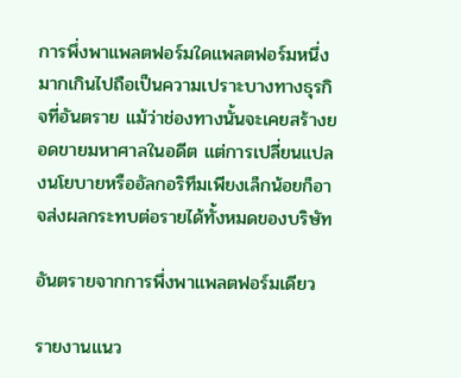การพึ่งพาแพลตฟอร์มใดแพลตฟอร์มหนึ่งมากเกินไปถือเป็นความเปราะบางทางธุรกิจที่อันตราย แม้ว่าช่องทางนั้นจะเคยสร้างยอดขายมหาศาลในอดีต แต่การเปลี่ยนแปลงนโยบายหรืออัลกอริทึมเพียงเล็กน้อยก็อาจส่งผลกระทบต่อรายได้ทั้งหมดของบริษัท

อันตรายจากการพึ่งพาแพลตฟอร์มเดียว

รายงานแนว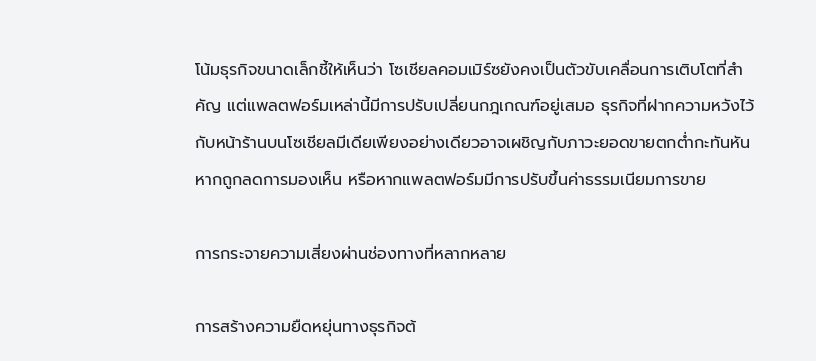โน้มธุรกิจขนาดเล็กชี้ให้เห็นว่า โซเชียลคอมเมิร์ซยังคงเป็นตัวขับเคลื่อนการเติบโตที่สำคัญ แต่แพลตฟอร์มเหล่านี้มีการปรับเปลี่ยนกฎเกณฑ์อยู่เสมอ ธุรกิจที่ฝากความหวังไว้กับหน้าร้านบนโซเชียลมีเดียเพียงอย่างเดียวอาจเผชิญกับภาวะยอดขายตกต่ำกะทันหันหากถูกลดการมองเห็น หรือหากแพลตฟอร์มมีการปรับขึ้นค่าธรรมเนียมการขาย

การกระจายความเสี่ยงผ่านช่องทางที่หลากหลาย

การสร้างความยืดหยุ่นทางธุรกิจต้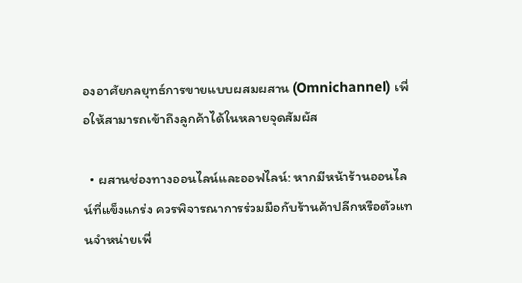องอาศัยกลยุทธ์การขายแบบผสมผสาน (Omnichannel) เพื่อให้สามารถเข้าถึงลูกค้าได้ในหลายจุดสัมผัส

  • ผสานช่องทางออนไลน์และออฟไลน์: หากมีหน้าร้านออนไลน์ที่แข็งแกร่ง ควรพิจารณาการร่วมมือกับร้านค้าปลีกหรือตัวแทนจำหน่ายเพื่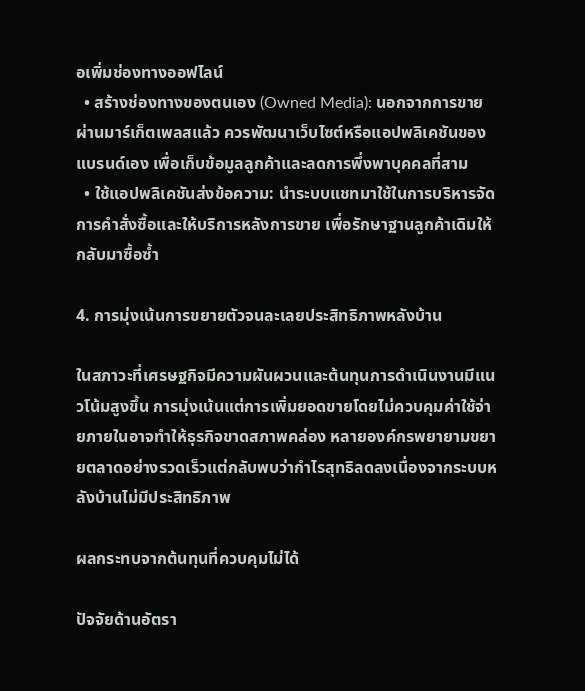อเพิ่มช่องทางออฟไลน์
  • สร้างช่องทางของตนเอง (Owned Media): นอกจากการขายผ่านมาร์เก็ตเพลสแล้ว ควรพัฒนาเว็บไซต์หรือแอปพลิเคชันของแบรนด์เอง เพื่อเก็บข้อมูลลูกค้าและลดการพึ่งพาบุคคลที่สาม
  • ใช้แอปพลิเคชันส่งข้อความ: นำระบบแชทมาใช้ในการบริหารจัดการคำสั่งซื้อและให้บริการหลังการขาย เพื่อรักษาฐานลูกค้าเดิมให้กลับมาซื้อซ้ำ

4. การมุ่งเน้นการขยายตัวจนละเลยประสิทธิภาพหลังบ้าน

ในสภาวะที่เศรษฐกิจมีความผันผวนและต้นทุนการดำเนินงานมีแนวโน้มสูงขึ้น การมุ่งเน้นแต่การเพิ่มยอดขายโดยไม่ควบคุมค่าใช้จ่ายภายในอาจทำให้ธุรกิจขาดสภาพคล่อง หลายองค์กรพยายามขยายตลาดอย่างรวดเร็วแต่กลับพบว่ากำไรสุทธิลดลงเนื่องจากระบบหลังบ้านไม่มีประสิทธิภาพ

ผลกระทบจากต้นทุนที่ควบคุมไม่ได้

ปัจจัยด้านอัตรา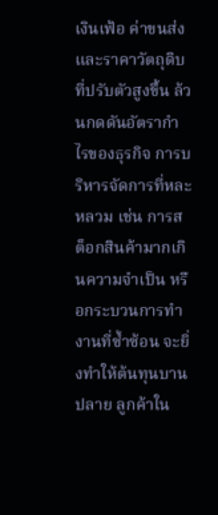เงินเฟ้อ ค่าขนส่ง และราคาวัตถุดิบที่ปรับตัวสูงขึ้น ล้วนกดดันอัตรากำไรของธุรกิจ การบริหารจัดการที่หละหลวม เช่น การสต็อกสินค้ามากเกินความจำเป็น หรือกระบวนการทำงานที่ซ้ำซ้อน จะยิ่งทำให้ต้นทุนบานปลาย ลูกค้าใน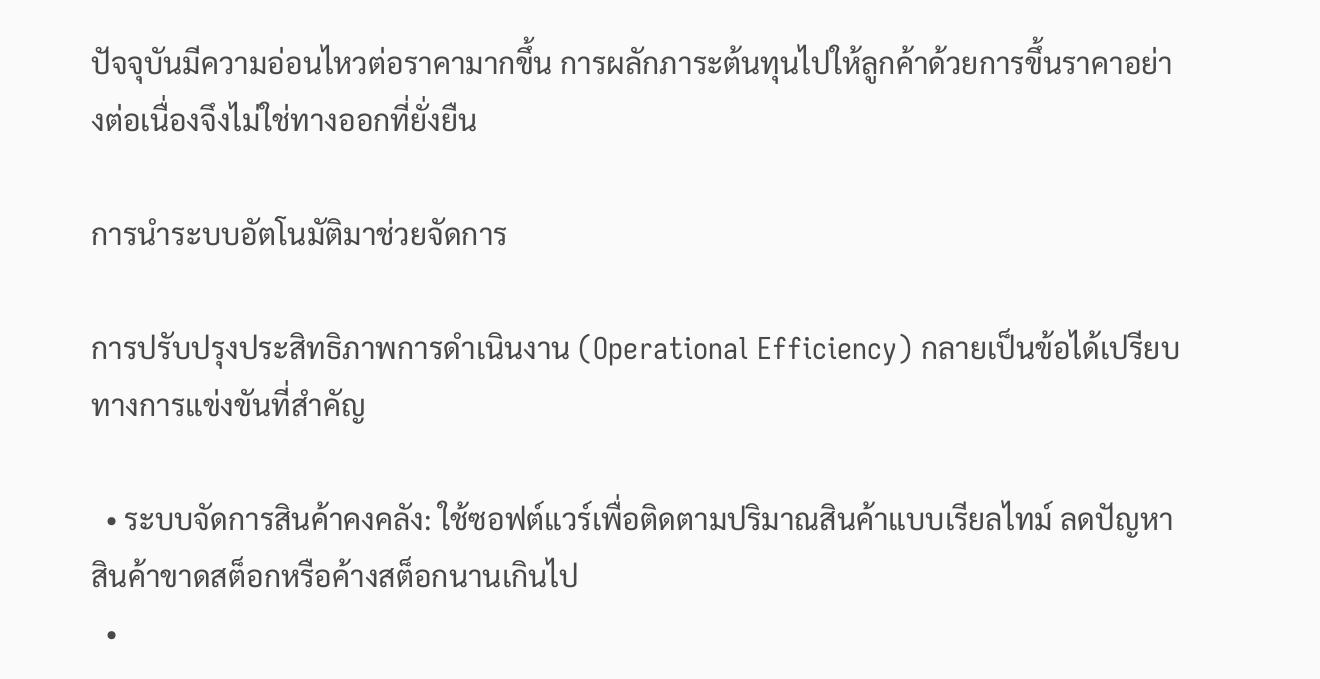ปัจจุบันมีความอ่อนไหวต่อราคามากขึ้น การผลักภาระต้นทุนไปให้ลูกค้าด้วยการขึ้นราคาอย่างต่อเนื่องจึงไม่ใช่ทางออกที่ยั่งยืน

การนำระบบอัตโนมัติมาช่วยจัดการ

การปรับปรุงประสิทธิภาพการดำเนินงาน (Operational Efficiency) กลายเป็นข้อได้เปรียบทางการแข่งขันที่สำคัญ

  • ระบบจัดการสินค้าคงคลัง: ใช้ซอฟต์แวร์เพื่อติดตามปริมาณสินค้าแบบเรียลไทม์ ลดปัญหาสินค้าขาดสต็อกหรือค้างสต็อกนานเกินไป
  •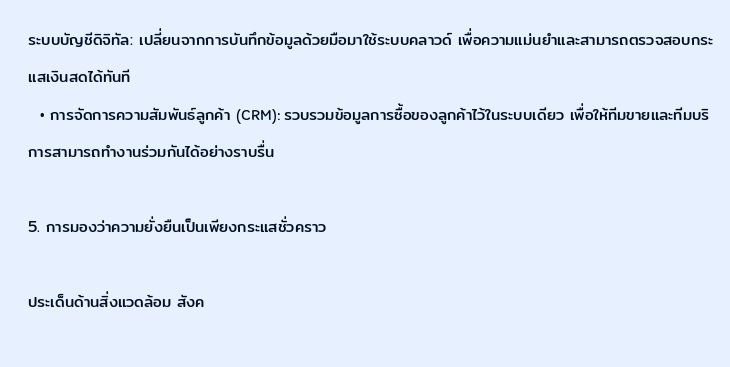ระบบบัญชีดิจิทัล: เปลี่ยนจากการบันทึกข้อมูลด้วยมือมาใช้ระบบคลาวด์ เพื่อความแม่นยำและสามารถตรวจสอบกระแสเงินสดได้ทันที
  • การจัดการความสัมพันธ์ลูกค้า (CRM): รวบรวมข้อมูลการซื้อของลูกค้าไว้ในระบบเดียว เพื่อให้ทีมขายและทีมบริการสามารถทำงานร่วมกันได้อย่างราบรื่น

5. การมองว่าความยั่งยืนเป็นเพียงกระแสชั่วคราว

ประเด็นด้านสิ่งแวดล้อม สังค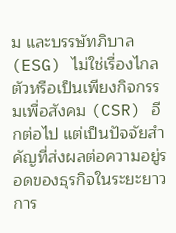ม และบรรษัทภิบาล (ESG) ไม่ใช่เรื่องไกลตัวหรือเป็นเพียงกิจกรรมเพื่อสังคม (CSR) อีกต่อไป แต่เป็นปัจจัยสำคัญที่ส่งผลต่อความอยู่รอดของธุรกิจในระยะยาว การ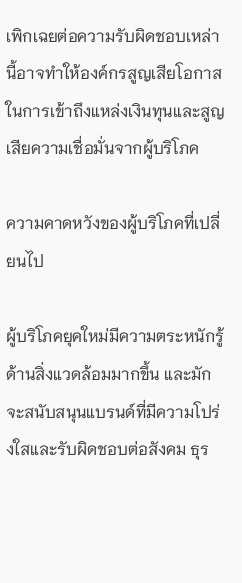เพิกเฉยต่อความรับผิดชอบเหล่านี้อาจทำให้องค์กรสูญเสียโอกาสในการเข้าถึงแหล่งเงินทุนและสูญเสียความเชื่อมั่นจากผู้บริโภค

ความคาดหวังของผู้บริโภคที่เปลี่ยนไป

ผู้บริโภคยุคใหม่มีความตระหนักรู้ด้านสิ่งแวดล้อมมากขึ้น และมักจะสนับสนุนแบรนด์ที่มีความโปร่งใสและรับผิดชอบต่อสังคม ธุร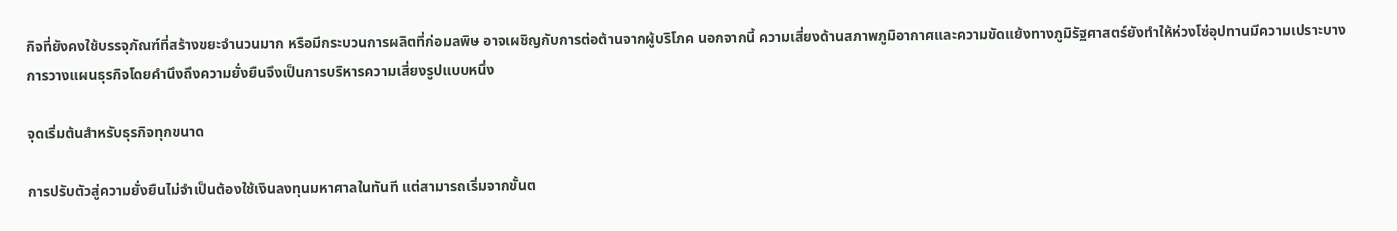กิจที่ยังคงใช้บรรจุภัณฑ์ที่สร้างขยะจำนวนมาก หรือมีกระบวนการผลิตที่ก่อมลพิษ อาจเผชิญกับการต่อต้านจากผู้บริโภค นอกจากนี้ ความเสี่ยงด้านสภาพภูมิอากาศและความขัดแย้งทางภูมิรัฐศาสตร์ยังทำให้ห่วงโซ่อุปทานมีความเปราะบาง การวางแผนธุรกิจโดยคำนึงถึงความยั่งยืนจึงเป็นการบริหารความเสี่ยงรูปแบบหนึ่ง

จุดเริ่มต้นสำหรับธุรกิจทุกขนาด

การปรับตัวสู่ความยั่งยืนไม่จำเป็นต้องใช้เงินลงทุนมหาศาลในทันที แต่สามารถเริ่มจากขั้นต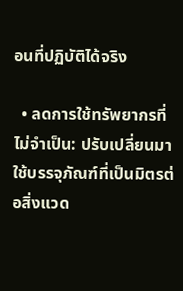อนที่ปฏิบัติได้จริง

  • ลดการใช้ทรัพยากรที่ไม่จำเป็น: ปรับเปลี่ยนมาใช้บรรจุภัณฑ์ที่เป็นมิตรต่อสิ่งแวด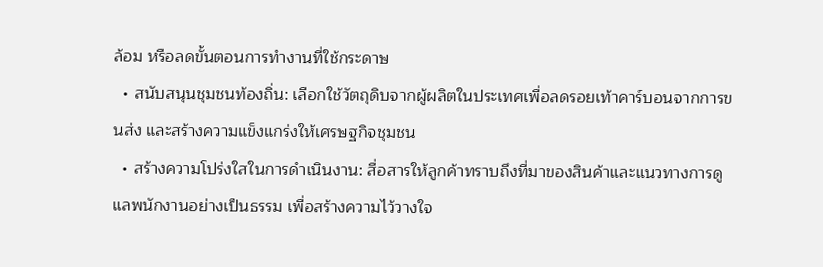ล้อม หรือลดขั้นตอนการทำงานที่ใช้กระดาษ
  • สนับสนุนชุมชนท้องถิ่น: เลือกใช้วัตถุดิบจากผู้ผลิตในประเทศเพื่อลดรอยเท้าคาร์บอนจากการขนส่ง และสร้างความแข็งแกร่งให้เศรษฐกิจชุมชน
  • สร้างความโปร่งใสในการดำเนินงาน: สื่อสารให้ลูกค้าทราบถึงที่มาของสินค้าและแนวทางการดูแลพนักงานอย่างเป็นธรรม เพื่อสร้างความไว้วางใจ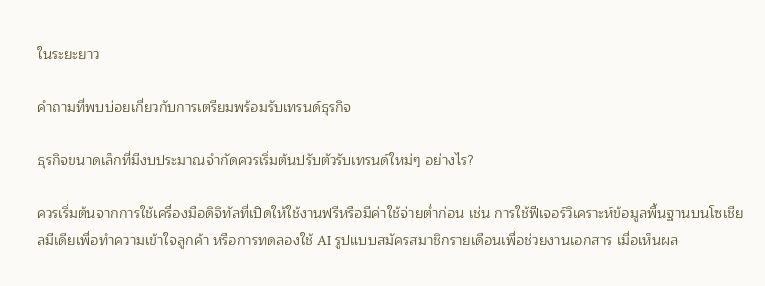ในระยะยาว

คำถามที่พบบ่อยเกี่ยวกับการเตรียมพร้อมรับเทรนด์ธุรกิจ

ธุรกิจขนาดเล็กที่มีงบประมาณจำกัดควรเริ่มต้นปรับตัวรับเทรนด์ใหม่ๆ อย่างไร?

ควรเริ่มต้นจากการใช้เครื่องมือดิจิทัลที่เปิดให้ใช้งานฟรีหรือมีค่าใช้จ่ายต่ำก่อน เช่น การใช้ฟีเจอร์วิเคราะห์ข้อมูลพื้นฐานบนโซเชียลมีเดียเพื่อทำความเข้าใจลูกค้า หรือการทดลองใช้ AI รูปแบบสมัครสมาชิกรายเดือนเพื่อช่วยงานเอกสาร เมื่อเห็นผล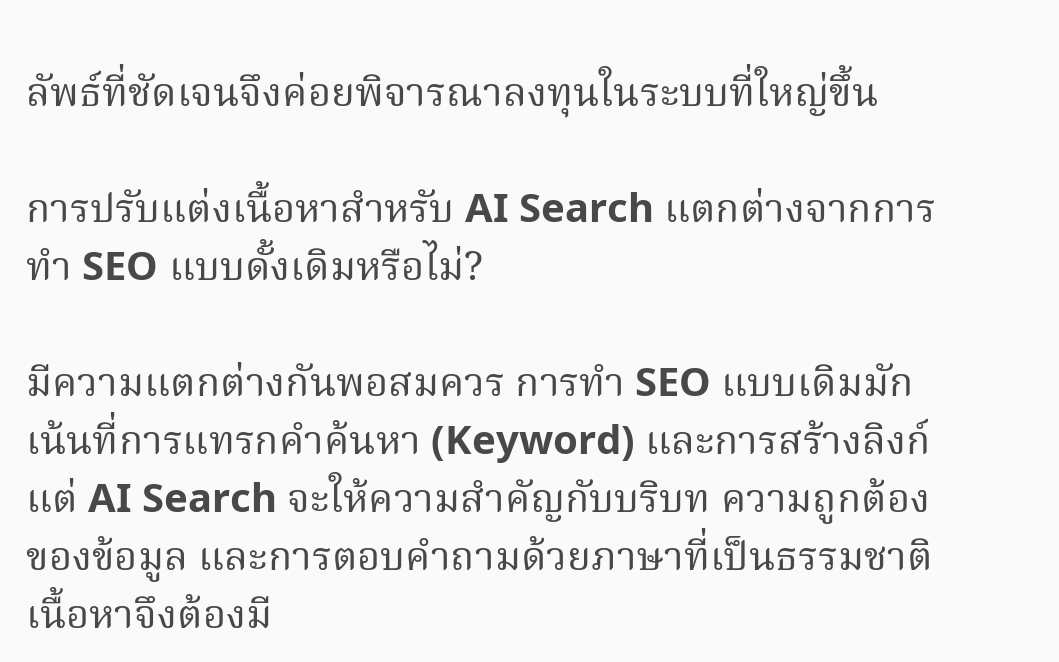ลัพธ์ที่ชัดเจนจึงค่อยพิจารณาลงทุนในระบบที่ใหญ่ขึ้น

การปรับแต่งเนื้อหาสำหรับ AI Search แตกต่างจากการทำ SEO แบบดั้งเดิมหรือไม่?

มีความแตกต่างกันพอสมควร การทำ SEO แบบเดิมมักเน้นที่การแทรกคำค้นหา (Keyword) และการสร้างลิงก์ แต่ AI Search จะให้ความสำคัญกับบริบท ความถูกต้องของข้อมูล และการตอบคำถามด้วยภาษาที่เป็นธรรมชาติ เนื้อหาจึงต้องมี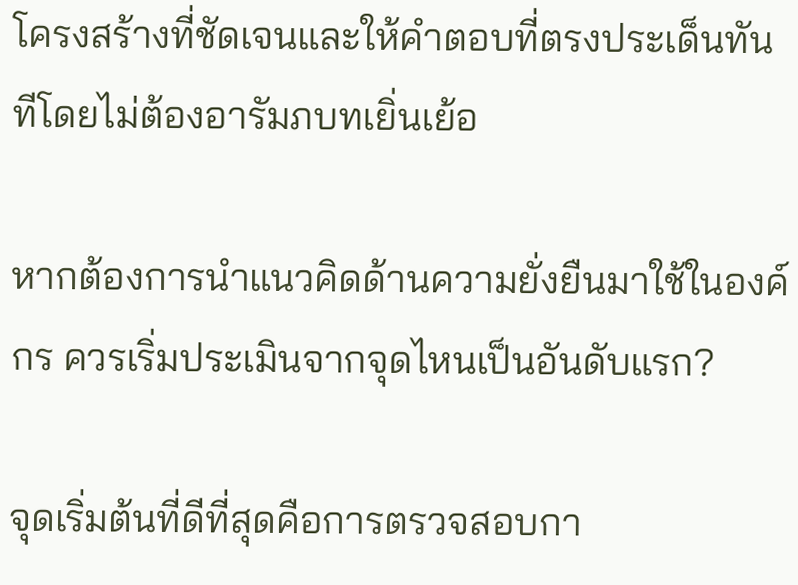โครงสร้างที่ชัดเจนและให้คำตอบที่ตรงประเด็นทันทีโดยไม่ต้องอารัมภบทเยิ่นเย้อ

หากต้องการนำแนวคิดด้านความยั่งยืนมาใช้ในองค์กร ควรเริ่มประเมินจากจุดไหนเป็นอันดับแรก?

จุดเริ่มต้นที่ดีที่สุดคือการตรวจสอบกา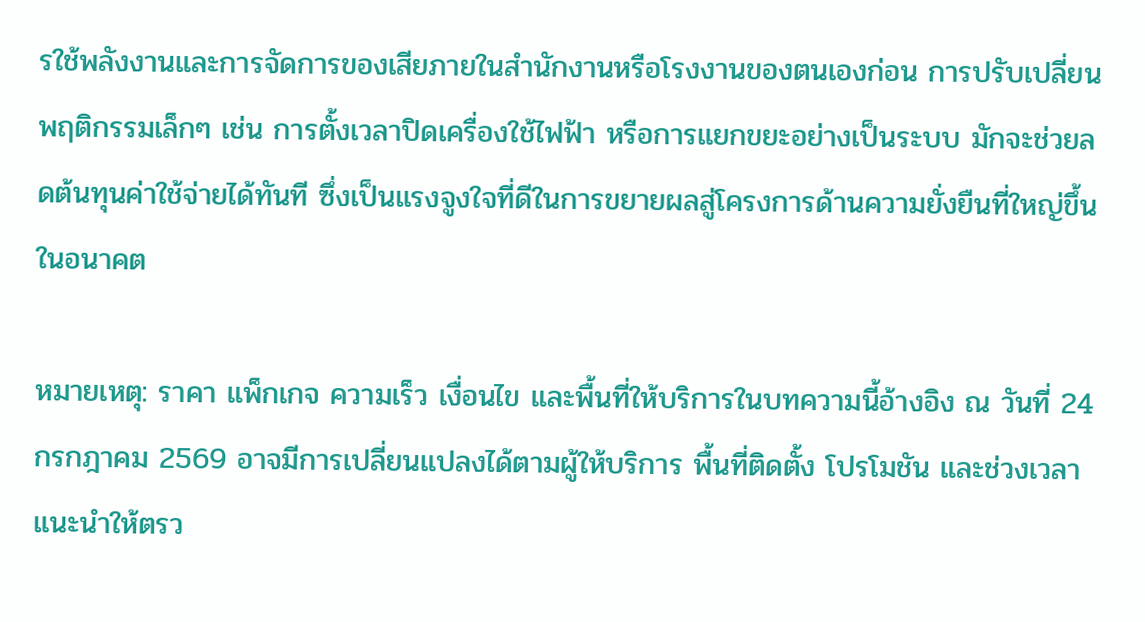รใช้พลังงานและการจัดการของเสียภายในสำนักงานหรือโรงงานของตนเองก่อน การปรับเปลี่ยนพฤติกรรมเล็กๆ เช่น การตั้งเวลาปิดเครื่องใช้ไฟฟ้า หรือการแยกขยะอย่างเป็นระบบ มักจะช่วยลดต้นทุนค่าใช้จ่ายได้ทันที ซึ่งเป็นแรงจูงใจที่ดีในการขยายผลสู่โครงการด้านความยั่งยืนที่ใหญ่ขึ้นในอนาคต

หมายเหตุ: ราคา แพ็กเกจ ความเร็ว เงื่อนไข และพื้นที่ให้บริการในบทความนี้อ้างอิง ณ วันที่ 24 กรกฎาคม 2569 อาจมีการเปลี่ยนแปลงได้ตามผู้ให้บริการ พื้นที่ติดตั้ง โปรโมชัน และช่วงเวลา แนะนำให้ตรว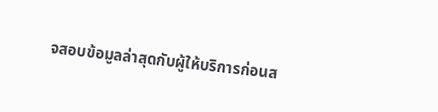จสอบข้อมูลล่าสุดกับผู้ให้บริการก่อนส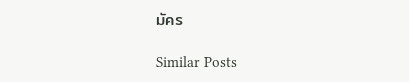มัคร

Similar Posts